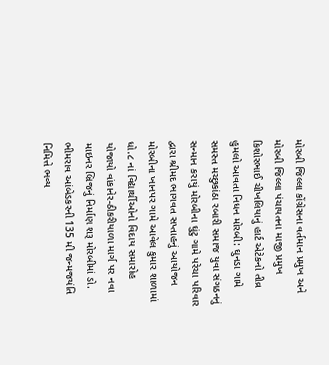મોરબી જિલ્લા કોંગ્રેસના વર્તમાન પ્રમુખ અને મોરબી જિલ્લા પંચાયતના માજી પ્રમુખ કિશોરભાઈ ચીખલિયાનું હાર્ટ એટેકનો તીવ્ર હુમલો આવતા નિધન મોરબી: ઘુનડા ગામે સમસ્ત મચ્છુકાંઠા રબારી સમાજ યુવા સંગઠનનું સન્માન કરાયું મોરબીના ઘુંટુ ગામે પરેચા પરિવાર દ્વારા શ્રીમદ ભાગવત સપ્તાહનું આયોજન મોરબીના ખાનપર ગામે આવેલ કુમાર શાળામાં ધો.૮ નાં વિદ્યાર્થીઓનો વિદાય સમારોહ યોજાયો વાંકાનેર-ઠીકરીયાળા માર્ગ પર નવા માઇનર બ્રિજનું નિર્માણ શરૂ મોરબીમાં ડો. ભીમરાવ આંબેડકરની 135 મી જન્મજયંતિ નિમિત્તે ભવ્ય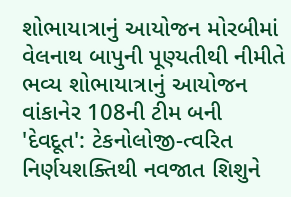શોભાયાત્રાનું આયોજન મોરબીમાં વેલનાથ બાપુની પૂણ્યતીથી નીમીતે ભવ્ય શોભાયાત્રાનું આયોજન વાંકાનેર 108ની ટીમ બની 'દેવદૂત': ટેકનોલોજી-ત્વરિત નિર્ણયશક્તિથી નવજાત શિશુને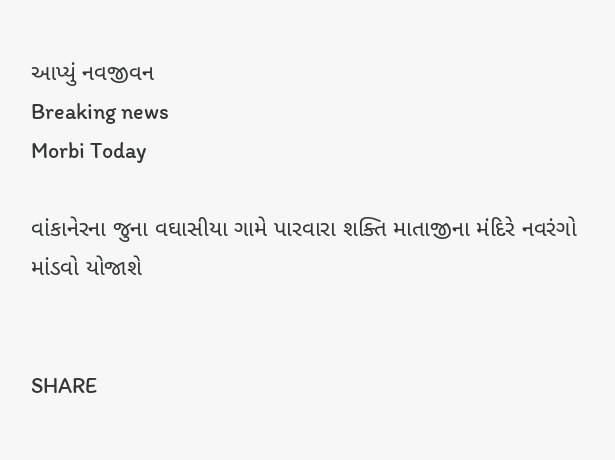આપ્યું નવજીવન
Breaking news
Morbi Today

વાંકાનેરના જુના વઘાસીયા ગામે પારવારા શક્તિ માતાજીના મંદિરે નવરંગો માંડવો યોજાશે


SHARE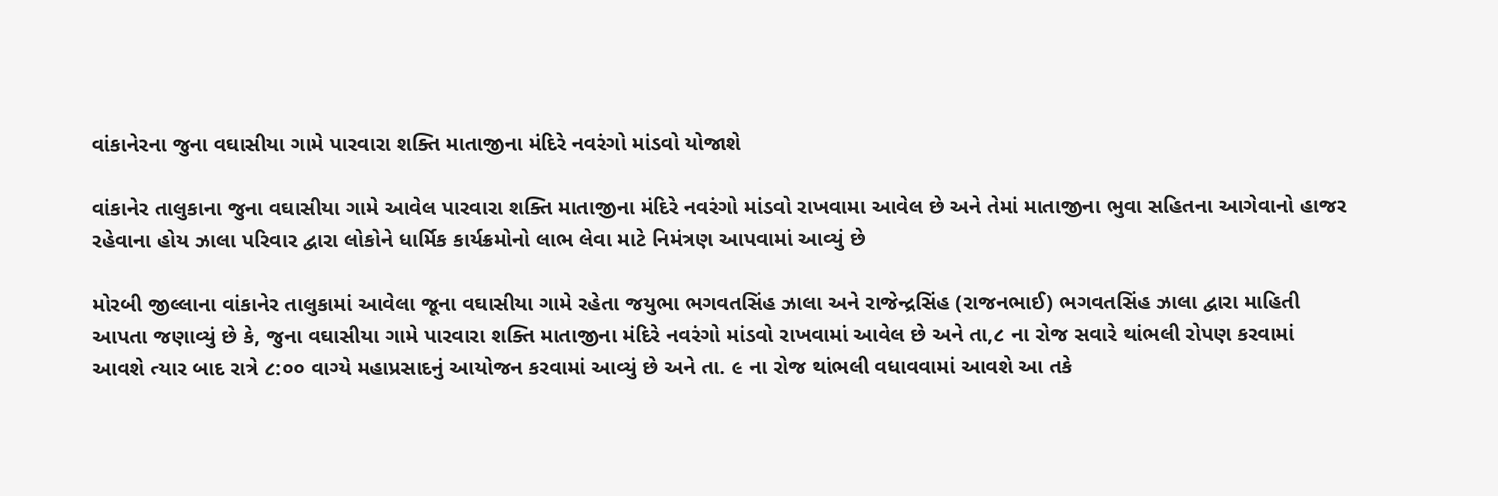વાંકાનેરના જુના વઘાસીયા ગામે પારવારા શક્તિ માતાજીના મંદિરે નવરંગો માંડવો યોજાશે

વાંકાનેર તાલુકાના જુના વઘાસીયા ગામે આવેલ પારવારા શક્તિ માતાજીના મંદિરે નવરંગો માંડવો રાખવામા આવેલ છે અને તેમાં માતાજીના ભુવા સહિતના આગેવાનો હાજર રહેવાના હોય ઝાલા પરિવાર દ્વારા લોકોને ધાર્મિક કાર્યક્રમોનો લાભ લેવા માટે નિમંત્રણ આપવામાં આવ્યું છે

મોરબી જીલ્લાના વાંકાનેર તાલુકામાં આવેલા જૂના વઘાસીયા ગામે રહેતા જયુભા ભગવતસિંહ ઝાલા અને રાજેન્દ્રસિંહ (રાજનભાઈ) ભગવતસિંહ ઝાલા દ્વારા માહિતી આપતા જણાવ્યું છે કે, જુના વઘાસીયા ગામે પારવારા શક્તિ માતાજીના મંદિરે નવરંગો માંડવો રાખવામાં આવેલ છે અને તા,૮ ના રોજ સવારે થાંભલી રોપણ કરવામાં આવશે ત્યાર બાદ રાત્રે ૮:૦૦ વાગ્યે મહાપ્રસાદનું આયોજન કરવામાં આવ્યું છે અને તા. ૯ ના રોજ થાંભલી વધાવવામાં આવશે આ તકે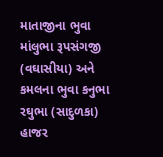માતાજીના ભુવા માંલુભા રૂપસંગજી (વઘાસીયા) અને કમલના ભુવા કનુભા રઘુભા (સાદુળકા) હાજર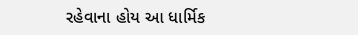રહેવાના હોય આ ધાર્મિક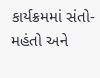કાર્યક્રમમાં સંતો-મહંતો અને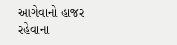આગેવાનો હાજર રહેવાના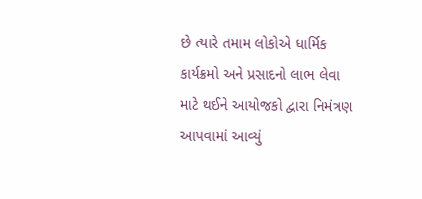છે ત્યારે તમામ લોકોએ ધાર્મિક કાર્યક્રમો અને પ્રસાદનો લાભ લેવા માટે થઈને આયોજકો દ્વારા નિમંત્રણ આપવામાં આવ્યું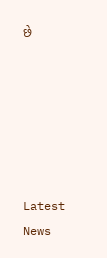છે






Latest News